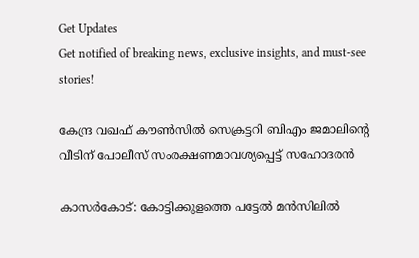Get Updates
Get notified of breaking news, exclusive insights, and must-see stories!

കേന്ദ്ര വഖഫ് കൗണ്‍സില്‍ സെക്രട്ടറി ബിഎം ജമാലിന്റെ വീടിന് പോലീസ് സംരക്ഷണമാവശ്യപ്പെട്ട് സഹോദരൻ

കാസര്‍കോട്: കോട്ടിക്കുളത്തെ പട്ടേല്‍ മന്‍സിലില്‍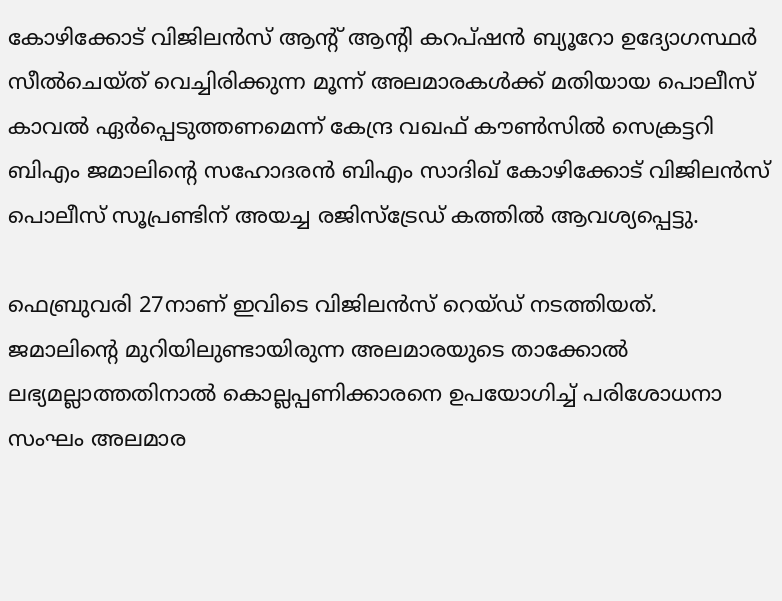കോഴിക്കോട് വിജിലന്‍സ് ആന്റ് ആന്റി കറപ്ഷന്‍ ബ്യൂറോ ഉദ്യോഗസ്ഥര്‍ സീല്‍ചെയ്ത് വെച്ചിരിക്കുന്ന മൂന്ന് അലമാരകള്‍ക്ക് മതിയായ പൊലീസ് കാവല്‍ ഏര്‍പ്പെടുത്തണമെന്ന് കേന്ദ്ര വഖഫ് കൗണ്‍സില്‍ സെക്രട്ടറി ബിഎം ജമാലിന്റെ സഹോദരന്‍ ബിഎം സാദിഖ് കോഴിക്കോട് വിജിലന്‍സ് പൊലീസ് സൂപ്രണ്ടിന് അയച്ച രജിസ്‌ട്രേഡ് കത്തില്‍ ആവശ്യപ്പെട്ടു.

ഫെബ്രുവരി 27നാണ് ഇവിടെ വിജിലന്‍സ് റെയ്ഡ് നടത്തിയത്. ജമാലിന്റെ മുറിയിലുണ്ടായിരുന്ന അലമാരയുടെ താക്കോല്‍ ലഭ്യമല്ലാത്തതിനാല്‍ കൊല്ലപ്പണിക്കാരനെ ഉപയോഗിച്ച് പരിശോധനാ സംഘം അലമാര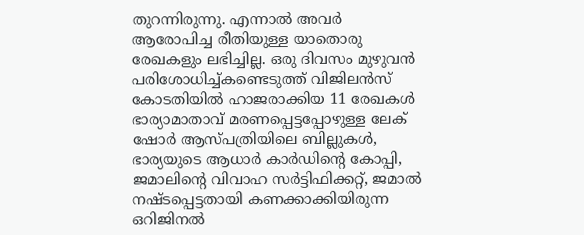തുറന്നിരുന്നു. എന്നാല്‍ അവര്‍ ആരോപിച്ച രീതിയുള്ള യാതൊരു രേഖകളും ലഭിച്ചില്ല. ഒരു ദിവസം മുഴുവന്‍ പരിശോധിച്ച്കണ്ടെടുത്ത് വിജിലന്‍സ് കോടതിയില്‍ ഹാജരാക്കിയ 11 രേഖകള്‍ ഭാര്യാമാതാവ് മരണപ്പെട്ടപ്പോഴുള്ള ലേക് ഷോര്‍ ആസ്പത്രിയിലെ ബില്ലുകള്‍, ഭാര്യയുടെ ആധാര്‍ കാര്‍ഡിന്റെ കോപ്പി, ജമാലിന്റെ വിവാഹ സര്‍ട്ടിഫിക്കറ്റ്, ജമാല്‍ നഷ്ടപ്പെട്ടതായി കണക്കാക്കിയിരുന്ന ഒറിജിനല്‍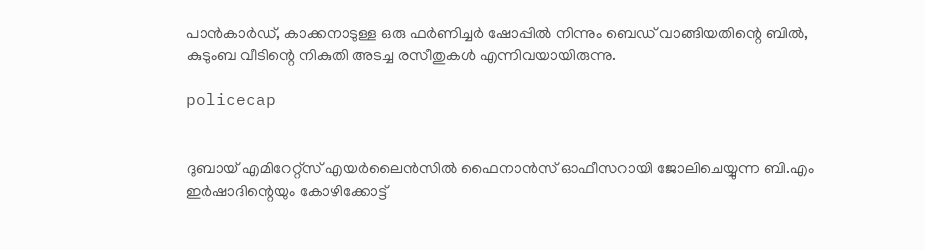പാന്‍കാര്‍ഡ്, കാക്കനാടുള്ള ഒരു ഫര്‍ണിച്ചര്‍ ഷോപ്പില്‍ നിന്നും ബെഡ് വാങ്ങിയതിന്റെ ബില്‍, കുടുംബ വീടിന്റെ നികുതി അടച്ച രസീതുകള്‍ എന്നിവയായിരുന്നു.

policecap


ദുബായ് എമിറേറ്റ്‌സ് എയര്‍ലൈന്‍സില്‍ ഫൈനാന്‍സ് ഓഫീസറായി ജോലിചെയ്യുന്ന ബി.എം ഇര്‍ഷാദിന്റെയും കോഴിക്കോട്ട്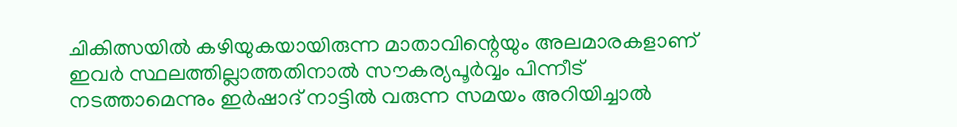ചികിത്സയില്‍ കഴിയുകയായിരുന്ന മാതാവിന്റെയും അലമാരകളാണ് ഇവര്‍ സ്ഥലത്തില്ലാത്തതിനാല്‍ സൗകര്യപൂര്‍വ്വം പിന്നീട് നടത്താമെന്നും ഇര്‍ഷാദ് നാട്ടില്‍ വരുന്ന സമയം അറിയിച്ചാല്‍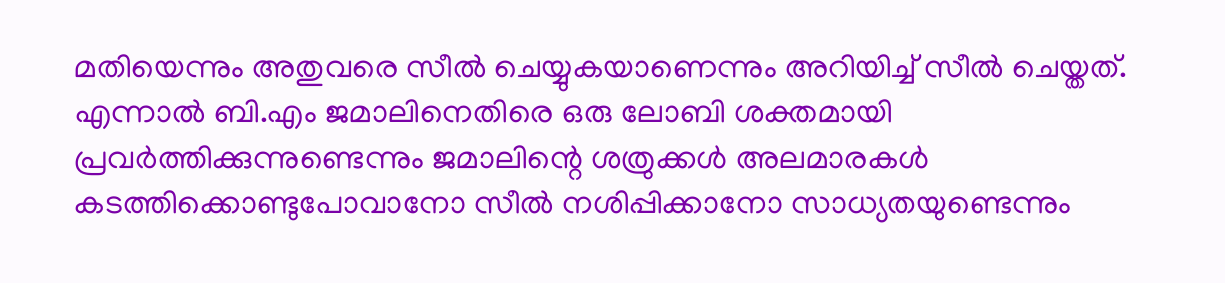മതിയെന്നും അതുവരെ സീല്‍ ചെയ്യുകയാണെന്നും അറിയിച്ച് സീല്‍ ചെയ്തത്. എന്നാല്‍ ബി.എം ജമാലിനെതിരെ ഒരു ലോബി ശക്തമായി പ്രവര്‍ത്തിക്കുന്നുണ്ടെന്നും ജമാലിന്റെ ശത്രുക്കള്‍ അലമാരകള്‍ കടത്തിക്കൊണ്ടുപോവാനോ സീല്‍ നശിപ്പിക്കാനോ സാധ്യതയുണ്ടെന്നും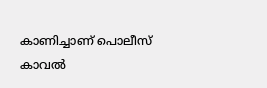കാണിച്ചാണ് പൊലീസ് കാവല്‍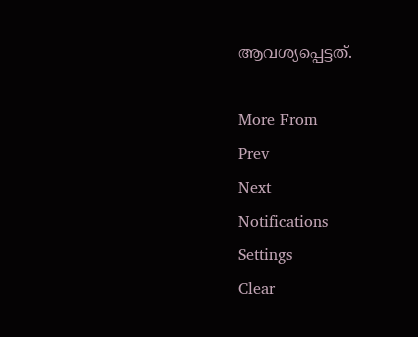ആവശ്യപ്പെട്ടത്.

More From
Prev
Next
Notifications
Settings
Clear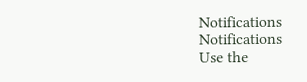Notifications
Notifications
Use the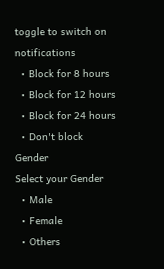toggle to switch on notifications
  • Block for 8 hours
  • Block for 12 hours
  • Block for 24 hours
  • Don't block
Gender
Select your Gender
  • Male
  • Female
  • Others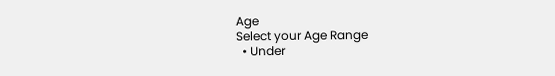Age
Select your Age Range
  • Under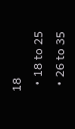18
  • 18 to 25
  • 26 to 35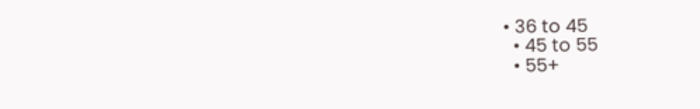• 36 to 45
  • 45 to 55
  • 55+